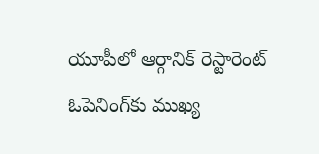యూపీలో ఆర్గానిక్ రెస్టారెంట్ ఓపెనింగ్‌కు ముఖ్య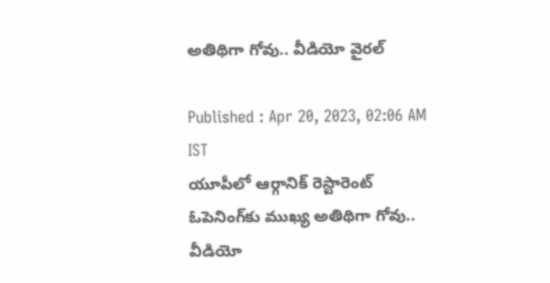అతిథిగా గోవు.. వీడియో వైరల్

Published : Apr 20, 2023, 02:06 AM IST
యూపీలో ఆర్గానిక్ రెస్టారెంట్ ఓపెనింగ్‌కు ముఖ్య అతిథిగా గోవు.. వీడియో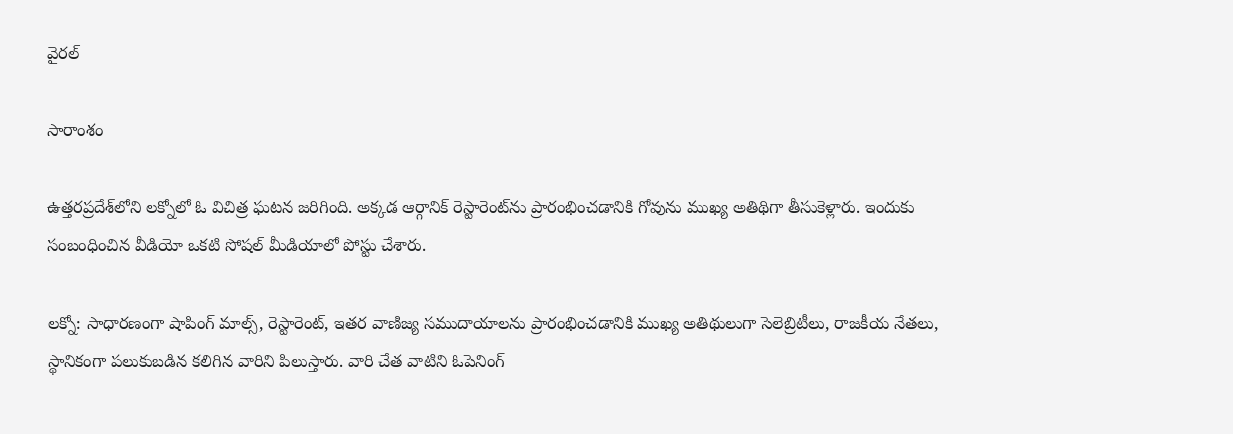వైరల్

సారాంశం

ఉత్తరప్రదేశ్‌లోని లక్నోలో ఓ విచిత్ర ఘటన జరిగింది. అక్కడ ఆర్గానిక్ రెస్టారెంట్‌ను ప్రారంభించడానికి గోవును ముఖ్య అతిథిగా తీసుకెళ్లారు. ఇందుకు సంబంధించిన వీడియో ఒకటి సోషల్ మీడియాలో పోస్టు చేశారు.

లక్నో: సాధారణంగా షాపింగ్ మాల్స్, రెస్టారెంట్, ఇతర వాణిజ్య సముదాయాలను ప్రారంభించడానికి ముఖ్య అతిథులుగా సెలెబ్రిటీలు, రాజకీయ నేతలు, స్థానికంగా పలుకుబడిన కలిగిన వారిని పిలుస్తారు. వారి చేత వాటిని ఓపెనింగ్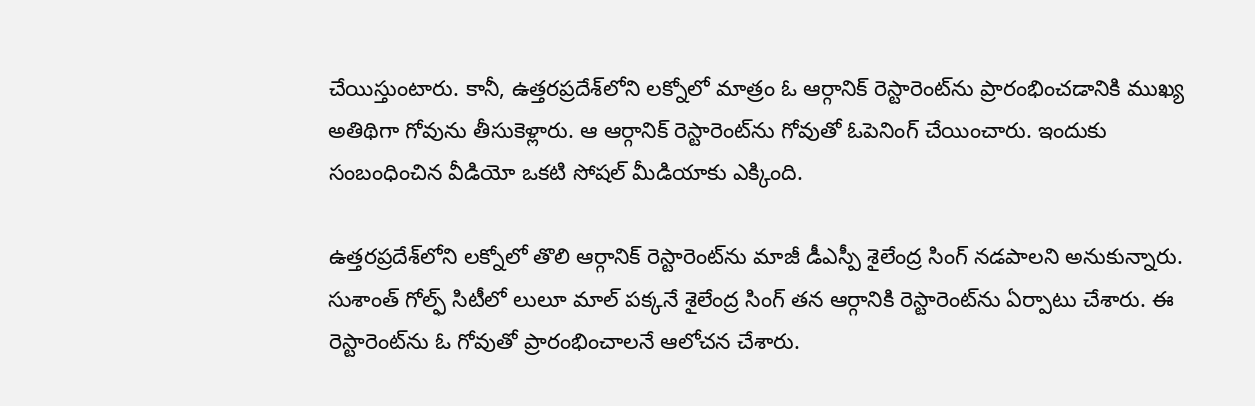చేయిస్తుంటారు. కానీ, ఉత్తరప్రదేశ్‌లోని లక్నోలో మాత్రం ఓ ఆర్గానిక్ రెస్టారెంట్‌ను ప్రారంభించడానికి ముఖ్య అతిథిగా గోవును తీసుకెళ్లారు. ఆ ఆర్గానిక్ రెస్టారెంట్‌ను గోవుతో ఓపెనింగ్ చేయించారు. ఇందుకు సంబంధించిన వీడియో ఒకటి సోషల్ మీడియాకు ఎక్కింది.

ఉత్తరప్రదేశ్‌లోని లక్నోలో తొలి ఆర్గానిక్ రెస్టారెంట్‌ను మాజీ డీఎస్పీ శైలేంద్ర సింగ్ నడపాలని అనుకున్నారు. సుశాంత్ గోల్ఫ్ సిటీలో లులూ మాల్ పక్కనే శైలేంద్ర సింగ్ తన ఆర్గానికి రెస్టారెంట్‌ను ఏర్పాటు చేశారు. ఈ రెస్టారెంట్‌ను ఓ గోవుతో ప్రారంభించాలనే ఆలోచన చేశారు.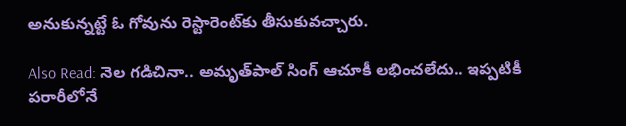అనుకున్నట్టే ఓ గోవును రెస్టారెంట్‌కు తీసుకువచ్చారు.

Also Read: నెల గడిచినా.. అమృత్‌పాల్ సింగ్ ఆచూకీ లభించలేదు.. ఇప్పటికీ పరారీలోనే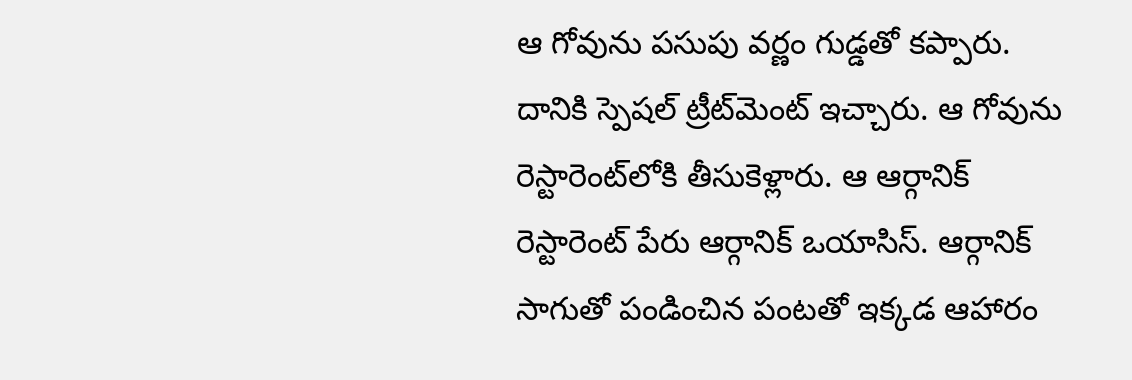ఆ గోవును పసుపు వర్ణం గుడ్డతో కప్పారు. దానికి స్పెషల్ ట్రీట్‌మెంట్ ఇచ్చారు. ఆ గోవును రెస్టారెంట్‌లోకి తీసుకెళ్లారు. ఆ ఆర్గానిక్ రెస్టారెంట్ పేరు ఆర్గానిక్ ఒయాసిస్. ఆర్గానిక్ సాగుతో పండించిన పంటతో ఇక్కడ ఆహారం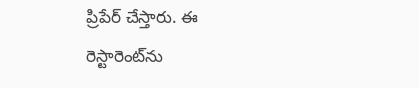ప్రిపేర్ చేస్తారు. ఈ రెస్టారెంట్‌ను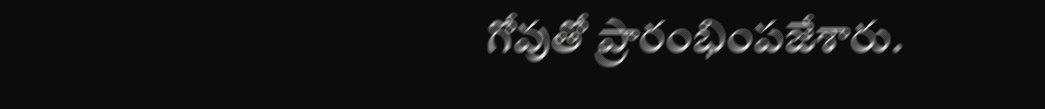గోవుతో ప్రారంభింపజేశారు.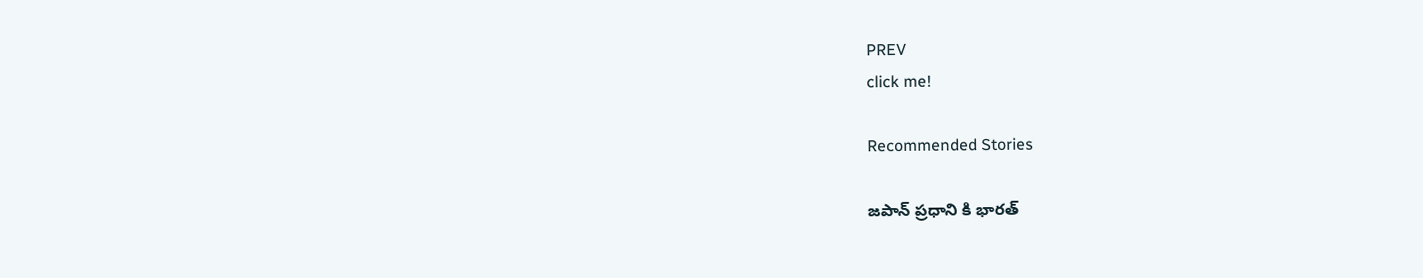PREV
click me!

Recommended Stories

జపాన్ ప్రధాని కి భారత్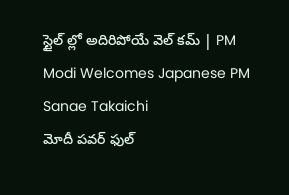స్టైల్ ల్లో అదిరిపోయే వెల్ కమ్ | PM Modi Welcomes Japanese PM Sanae Takaichi
మోదీ పవర్ ఫుల్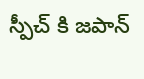స్పీచ్ కి జపాన్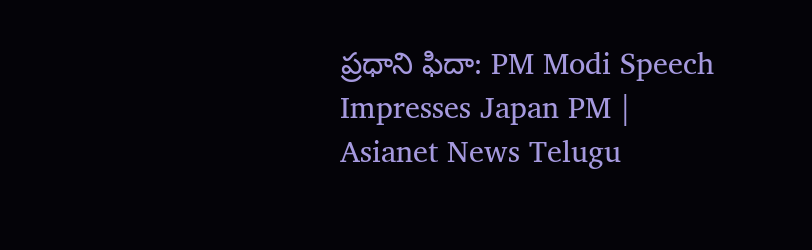ప్రధాని ఫిదా: PM Modi Speech Impresses Japan PM | Asianet News Telugu